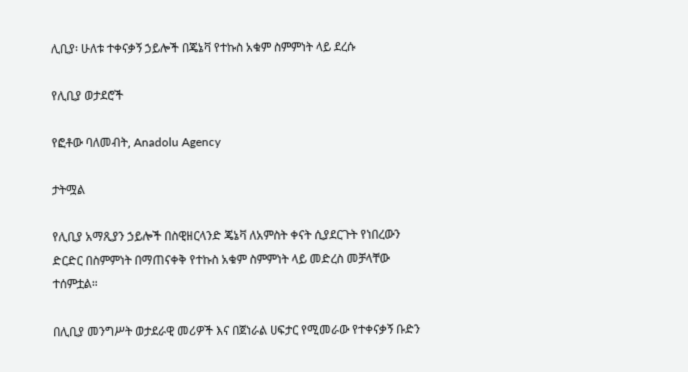ሊቢያ፡ ሁለቱ ተቀናቃኝ ኃይሎች በጄኔቫ የተኩስ አቁም ስምምነት ላይ ደረሱ

የሊቢያ ወታደሮች

የፎቶው ባለመብት, Anadolu Agency

ታትሟል

የሊቢያ አማጺያን ኃይሎች በስዊዘርላንድ ጄኔቫ ለአምስት ቀናት ሲያደርጉት የነበረውን ድርድር በስምምነት በማጠናቀቅ የተኩስ አቁም ስምምነት ላይ መድረስ መቻላቸው ተሰምቷል።

በሊቢያ መንግሥት ወታደራዊ መሪዎች እና በጀነራል ሀፍታር የሚመራው የተቀናቃኝ ቡድን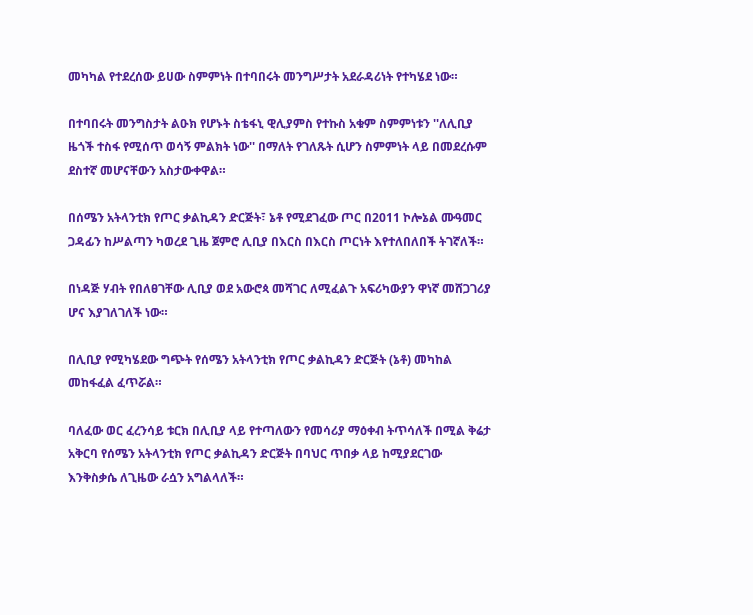መካካል የተደረሰው ይሀው ስምምነት በተባበሩት መንግሥታት አደራዳሪነት የተካሄደ ነው።

በተባበሩት መንግስታት ልዑክ የሆኑት ስቴፋኒ ዊሊያምስ የተኩስ አቁም ስምምነቱን ''ለሊቢያ ዜጎች ተስፋ የሚሰጥ ወሳኝ ምልክት ነው'' በማለት የገለጹት ሲሆን ስምምነት ላይ በመደረሱም ደስተኛ መሆናቸውን አስታውቀዋል።

በሰሜን አትላንቲክ የጦር ቃልኪዳን ድርጅት፣ ኔቶ የሚደገፈው ጦር በ2011 ኮሎኔል ሙዓመር ጋዳፊን ከሥልጣን ካወረደ ጊዜ ጀምሮ ሊቢያ በእርስ በእርስ ጦርነት እየተለበለበች ትገኛለች።

በነዳጅ ሃብት የበለፀገቸው ሊቢያ ወደ አውሮጳ መሻገር ለሚፈልጉ አፍሪካውያን ዋነኛ መሸጋገሪያ ሆና እያገለገለች ነው።

በሊቢያ የሚካሄደው ግጭት የሰሜን አትላንቲክ የጦር ቃልኪዳን ድርጅት (ኔቶ) መካከል መከፋፈል ፈጥሯል።

ባለፈው ወር ፈረንሳይ ቱርክ በሊቢያ ላይ የተጣለውን የመሳሪያ ማዕቀብ ትጥሳለች በሚል ቅሬታ አቅርባ የሰሜን አትላንቲክ የጦር ቃልኪዳን ድርጅት በባህር ጥበቃ ላይ ከሚያደርገው እንቅስቃሴ ለጊዜው ራሷን አግልላለች።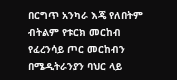በርግጥ አንካራ እጄ የለበትም ብትልም የቱርክ መርከብ የፈረንሳይ ጦር መርከብን በሜዲትራንያን ባህር ላይ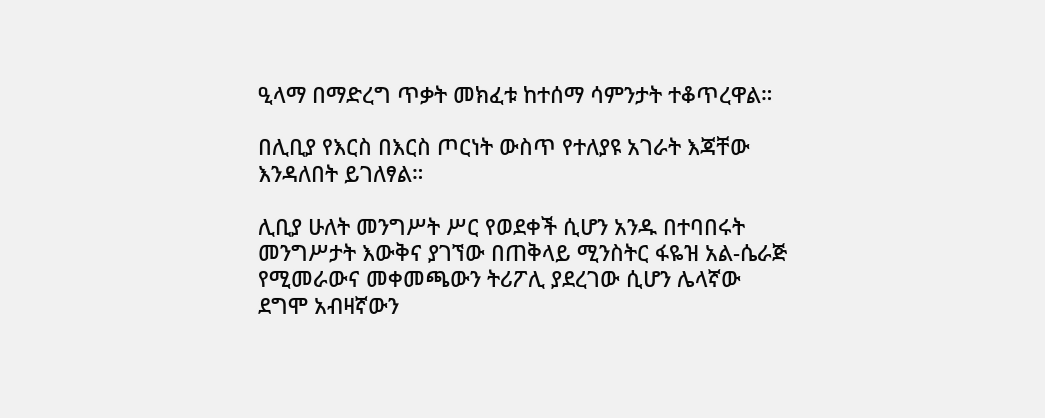ዒላማ በማድረግ ጥቃት መክፈቱ ከተሰማ ሳምንታት ተቆጥረዋል።

በሊቢያ የእርስ በእርስ ጦርነት ውስጥ የተለያዩ አገራት እጃቸው እንዳለበት ይገለፃል።

ሊቢያ ሁለት መንግሥት ሥር የወደቀች ሲሆን አንዱ በተባበሩት መንግሥታት እውቅና ያገኘው በጠቅላይ ሚንስትር ፋዬዝ አል-ሴራጅ የሚመራውና መቀመጫውን ትሪፖሊ ያደረገው ሲሆን ሌላኛው ደግሞ አብዛኛውን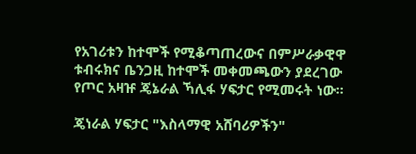የአገሪቱን ከተሞች የሚቆጣጠረውና በምሥራቃዊዋ ቱብሩክና ቤንጋዚ ከተሞች መቀመጫውን ያደረገው የጦር አዛዡ ጄኔራል ኻሊፋ ሃፍታር የሚመሩት ነው።

ጄነራል ሃፍታር "እስላማዊ አሸባሪዎችን"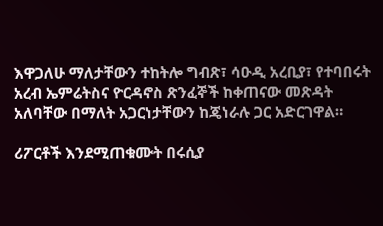እዋጋለሁ ማለታቸውን ተከትሎ ግብጽ፣ ሳዑዲ አረቢያ፣ የተባበሩት አረብ ኤምሬትስና ዮርዳኖስ ጽንፈኞች ከቀጠናው መጽዳት አለባቸው በማለት አጋርነታቸውን ከጄነራሉ ጋር አድርገዋል።

ሪፖርቶች እንደሚጠቁሙት በሩሲያ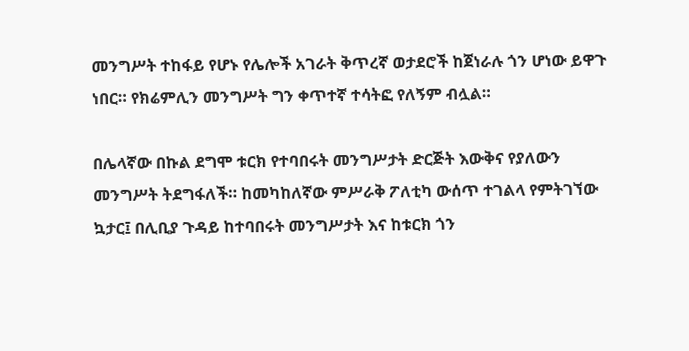መንግሥት ተከፋይ የሆኑ የሌሎች አገራት ቅጥረኛ ወታደሮች ከጀነራሉ ጎን ሆነው ይዋጉ ነበር። የክሬምሊን መንግሥት ግን ቀጥተኛ ተሳትፎ የለኝም ብሏል።

በሌላኛው በኩል ደግሞ ቱርክ የተባበሩት መንግሥታት ድርጅት እውቅና የያለውን መንግሥት ትደግፋለች። ከመካከለኛው ምሥራቅ ፖለቲካ ውሰጥ ተገልላ የምትገኘው ኳታር፤ በሊቢያ ጉዳይ ከተባበሩት መንግሥታት እና ከቱርክ ጎን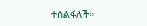ተሰልፋለች።